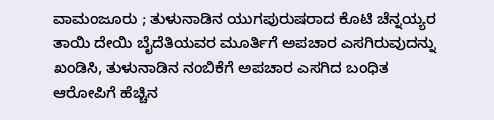ವಾಮಂಜೂರು ; ತುಳುನಾಡಿನ ಯುಗಪುರುಷರಾದ ಕೊಟಿ ಚೆನ್ನಯ್ಯರ ತಾಯಿ ದೇಯಿ ಬೈದೆತಿಯವರ ಮೂರ್ತಿಗೆ ಅಪಚಾರ ಎಸಗಿರುವುದನ್ನು ಖಂಡಿಸಿ, ತುಳುನಾಡಿನ ನಂಬಿಕೆಗೆ ಅಪಚಾರ ಎಸಗಿದ ಬಂಧಿತ ಆರೋಪಿಗೆ ಹೆಚ್ಚಿನ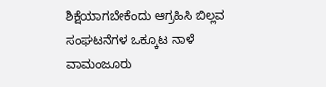ಶಿಕ್ಷೆಯಾಗಬೇಕೆಂದು ಆಗ್ರಹಿಸಿ ಬಿಲ್ಲವ ಸಂಘಟನೆಗಳ ಒಕ್ಕೂಟ ನಾಳೆ ವಾಮಂಜೂರು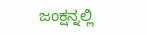ಜಂಕ್ಷನ್ನಲ್ಲಿ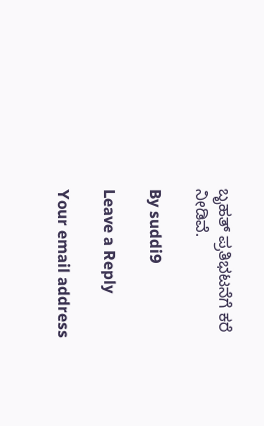ಬೃಹತ್ ಪ್ರತಿಭಟನೆಗೆ ಕರೆ ನೀಡಿವೆ.

By suddi9

Leave a Reply

Your email address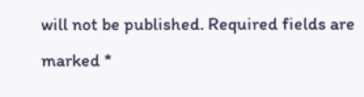will not be published. Required fields are marked *